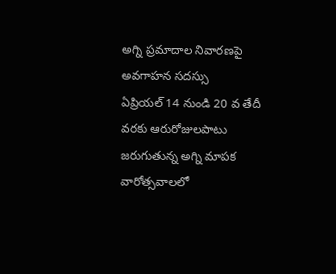అగ్ని ప్రమాదాల నివారణపై అవగాహన సదస్సు
ఏప్రియల్ 14 నుండి 20 వ తేదీ వరకు ఆరురోజులపాటు జరుగుతున్న అగ్ని మాపక వారోత్సవాలలో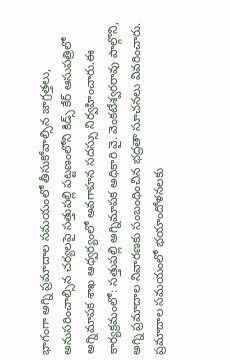భాగంగా అగ్ని ప్రమాదాల సమయంలో తీసుకోవాల్సిన జాగ్రత్తలు, అనుసరించాల్సిన చర్యలపై సత్తుపల్లి పట్టణంలోని కిడ్స్ కేర్ ఆసుపత్రిలో అగ్నిమాపక శాఖ ఆధ్వర్యంలో అవగాహన సదస్సు నిర్వహించారు.ఈ కార్యక్రమంలో: సత్తుపల్లి అగ్నిమాపక అధికారి వై. వెంకటేశ్వరరావు పాల్గొని, అగ్ని ప్రమాదాల నివారణకు సంబంధించిన భద్రతా సూచనలు వివరించారు.
ప్రమాదాల సమయంలో భయాందోళనలకు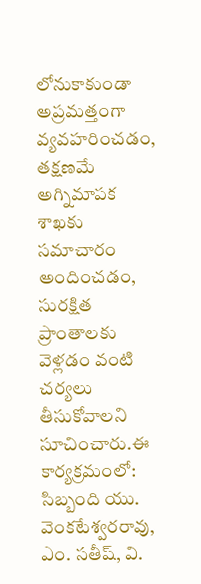లోనుకాకుండా అప్రమత్తంగా వ్యవహరించడం, తక్షణమే అగ్నిమాపక శాఖకు సమాచారం అందించడం, సురక్షిత ప్రాంతాలకు వెళ్లడం వంటి చర్యలు తీసుకోవాలని సూచించారు.ఈ కార్యక్రమంలో: సిబ్బంది యు. వెంకటేశ్వరరావు, ఎం. సతీష్, వి.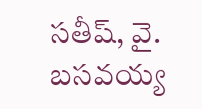సతీష్, వై. బసవయ్య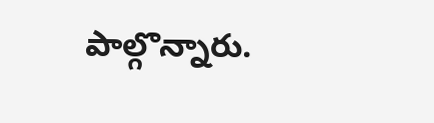పాల్గొన్నారు.